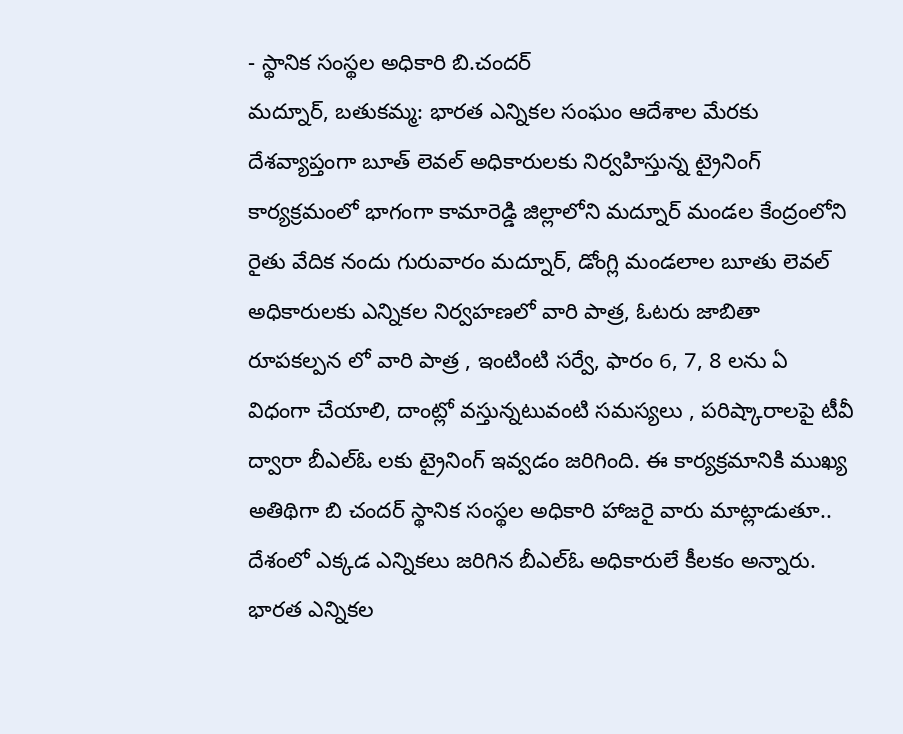- స్థానిక సంస్థల అధికారి బి.చందర్
మద్నూర్, బతుకమ్మ: భారత ఎన్నికల సంఘం ఆదేశాల మేరకు దేశవ్యాప్తంగా బూత్ లెవల్ అధికారులకు నిర్వహిస్తున్న ట్రైనింగ్ కార్యక్రమంలో భాగంగా కామారెడ్డి జిల్లాలోని మద్నూర్ మండల కేంద్రంలోని రైతు వేదిక నందు గురువారం మద్నూర్, డోంగ్లి మండలాల బూతు లెవల్ అధికారులకు ఎన్నికల నిర్వహణలో వారి పాత్ర, ఓటరు జాబితా రూపకల్పన లో వారి పాత్ర , ఇంటింటి సర్వే, ఫారం 6, 7, 8 లను ఏ విధంగా చేయాలి, దాంట్లో వస్తున్నటువంటి సమస్యలు , పరిష్కారాలపై టీవీ ద్వారా బీఎల్ఓ లకు ట్రైనింగ్ ఇవ్వడం జరిగింది. ఈ కార్యక్రమానికి ముఖ్య అతిథిగా బి చందర్ స్థానిక సంస్థల అధికారి హాజరై వారు మాట్లాడుతూ.. దేశంలో ఎక్కడ ఎన్నికలు జరిగిన బీఎల్ఓ అధికారులే కీలకం అన్నారు. భారత ఎన్నికల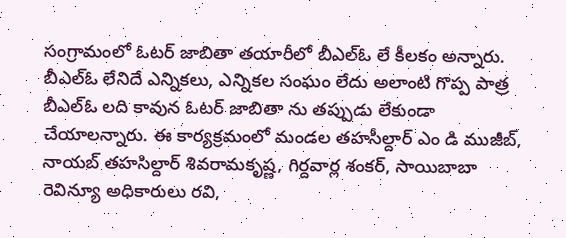సంగ్రామంలో ఓటర్ జాబితా తయారీలో బీఎల్ఓ లే కీలకం అన్నారు. బీఎల్ఓ లేనిదే ఎన్నికలు, ఎన్నికల సంఘం లేదు అలాంటి గొప్ప పాత్ర బీఎల్ఓ లది కావున ఓటర్ జాబితా ను తప్పుడు లేకుండా చేయాలన్నారు. ఈ కార్యక్రమంలో మండల తహసీల్దార్ ఎం డి ముజీబ్, నాయబ్ తహసిల్దార్ శివరామకృష్ణ, గిర్దవార్ల శంకర్, సాయిబాబా రెవిన్యూ అధికారులు రవి,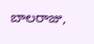బాలరాజు,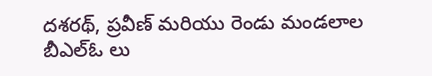దశరథ్, ప్రవీణ్ మరియు రెండు మండలాల బీఎల్ఓ లు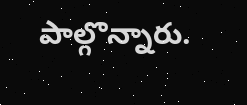పాల్గొన్నారు.